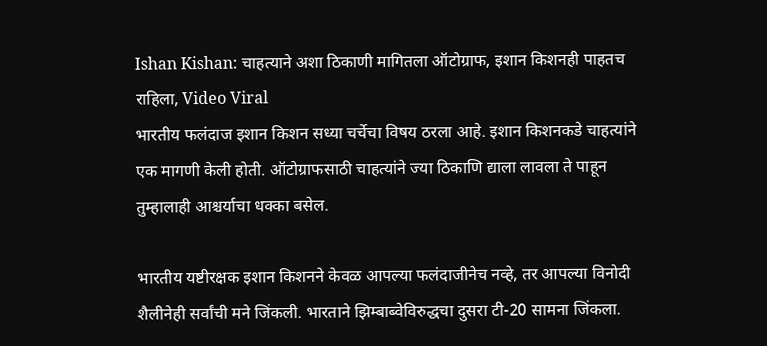Ishan Kishan: चाहत्याने अशा ठिकाणी मागितला ऑटोग्राफ, इशान किशनही पाहतच राहिला, Video Viral
भारतीय फलंदाज इशान किशन सध्या चर्चेचा विषय ठरला आहे. इशान किशनकडे चाहत्यांने एक मागणी केली होती. ऑटोग्राफसाठी चाहत्यांने ज्या ठिकाणि द्याला लावला ते पाहून तुम्हालाही आश्चर्याचा धक्का बसेल.

भारतीय यष्टीरक्षक इशान किशनने केवळ आपल्या फलंदाजीनेच नव्हे, तर आपल्या विनोदी शैलीनेही सर्वांची मने जिंकली. भारताने झिम्बाब्वेविरुद्धचा दुसरा टी-20 सामना जिंकला.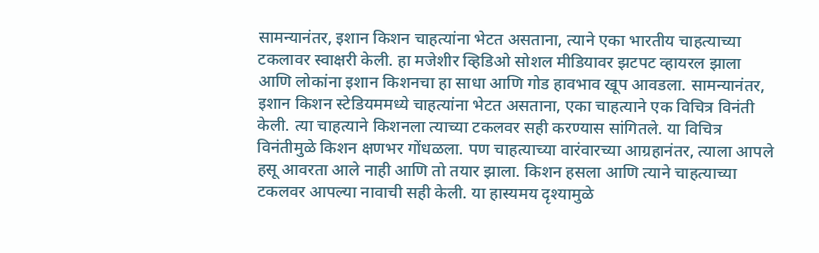सामन्यानंतर, इशान किशन चाहत्यांना भेटत असताना, त्याने एका भारतीय चाहत्याच्या टकलावर स्वाक्षरी केली. हा मजेशीर व्हिडिओ सोशल मीडियावर झटपट व्हायरल झाला आणि लोकांना इशान किशनचा हा साधा आणि गोड हावभाव खूप आवडला. सामन्यानंतर, इशान किशन स्टेडियममध्ये चाहत्यांना भेटत असताना, एका चाहत्याने एक विचित्र विनंती केली. त्या चाहत्याने किशनला त्याच्या टकलवर सही करण्यास सांगितले. या विचित्र विनंतीमुळे किशन क्षणभर गोंधळला. पण चाहत्याच्या वारंवारच्या आग्रहानंतर, त्याला आपले हसू आवरता आले नाही आणि तो तयार झाला. किशन हसला आणि त्याने चाहत्याच्या टकलवर आपल्या नावाची सही केली. या हास्यमय दृश्यामुळे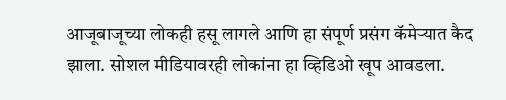आजूबाजूच्या लोकही हसू लागले आणि हा संपूर्ण प्रसंग कॅमेऱ्यात कैद झाला. सोशल मीडियावरही लोकांना हा व्हिडिओ खूप आवडला.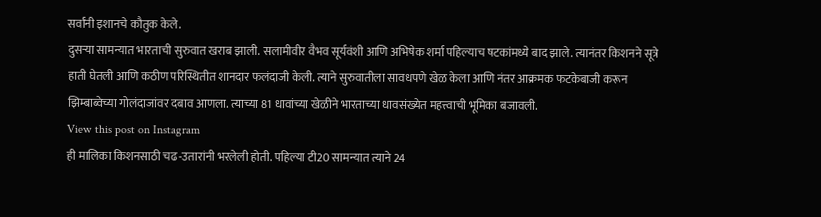सर्वांनी इशानचे कौतुक केले.
दुसऱ्या सामन्यात भारताची सुरुवात खराब झाली. सलामीवीर वैभव सूर्यवंशी आणि अभिषेक शर्मा पहिल्याच षटकांमध्ये बाद झाले. त्यानंतर किशनने सूत्रे हाती घेतली आणि कठीण परिस्थितीत शानदार फलंदाजी केली. त्याने सुरुवातीला सावधपणे खेळ केला आणि नंतर आक्रमक फटकेबाजी करून झिम्बाब्वेच्या गोलंदाजांवर दबाव आणला. त्याच्या 81 धावांच्या खेळीने भारताच्या धावसंख्येत महत्त्वाची भूमिका बजावली.
View this post on Instagram
ही मालिका किशनसाठी चढ-उतारांनी भरलेली होती. पहिल्या टी20 सामन्यात त्याने 24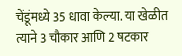चेंडूंमध्ये 35 धावा केल्या. या खेळीत त्याने 3 चौकार आणि 2 षटकार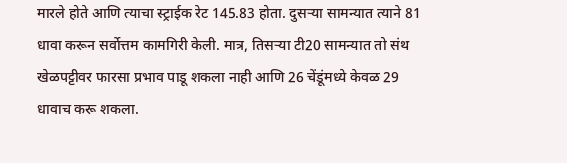मारले होते आणि त्याचा स्ट्राईक रेट 145.83 होता. दुसऱ्या सामन्यात त्याने 81 धावा करून सर्वोत्तम कामगिरी केली. मात्र, तिसऱ्या टी20 सामन्यात तो संथ खेळपट्टीवर फारसा प्रभाव पाडू शकला नाही आणि 26 चेंडूंमध्ये केवळ 29 धावाच करू शकला.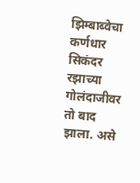झिम्बाब्वेचा कर्णधार सिकंदर रझाच्या गोलंदाजीवर तो बाद झाला. असे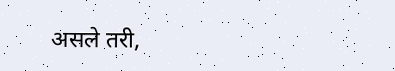असले तरी,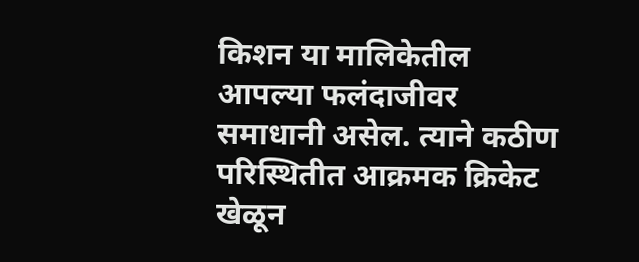किशन या मालिकेतील आपल्या फलंदाजीवर समाधानी असेल. त्याने कठीण परिस्थितीत आक्रमक क्रिकेट खेळून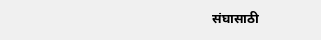संघासाठी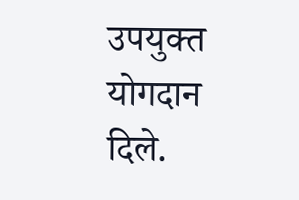उपयुक्त योगदान दिले.